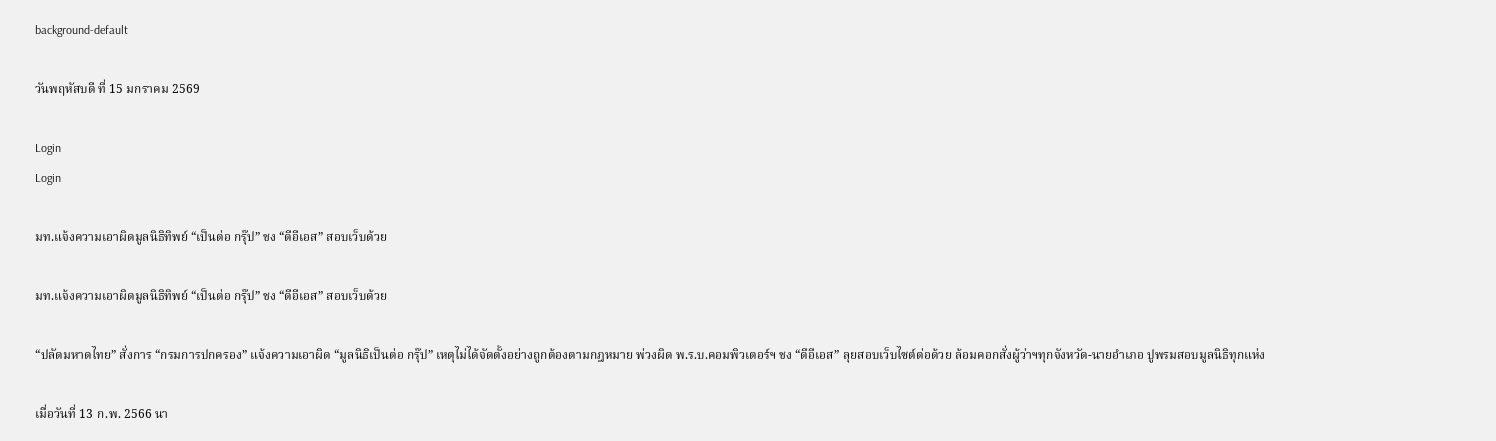background-default

วันพฤหัสบดี ที่ 15 มกราคม 2569

Login
Login

มท.แจ้งความเอาผิดมูลนิธิทิพย์ “เป็นต่อ กรุ๊ป” ชง “ดีอีเอส” สอบเว็บด้วย

มท.แจ้งความเอาผิดมูลนิธิทิพย์ “เป็นต่อ กรุ๊ป” ชง “ดีอีเอส” สอบเว็บด้วย

“ปลัดมหาดไทย” สั่งการ “กรมการปกครอง” แจ้งความเอาผิด “มูลนิธิเป็นต่อ กรุ๊ป” เหตุไม่ได้จัดตั้งอย่างถูกต้องตามกฎหมาย พ่วงผิด พ.ร.บ.คอมพิวเตอร์ฯ ชง “ดีอีเอส” ลุยสอบเว็บไซต์ต่อด้วย ล้อมคอกสั่งผู้ว่าฯทุกจังหวัด-นายอำเภอ ปูพรมสอบมูลนิธิทุกแห่ง

เมื่อวันที่ 13 ก.พ. 2566 นา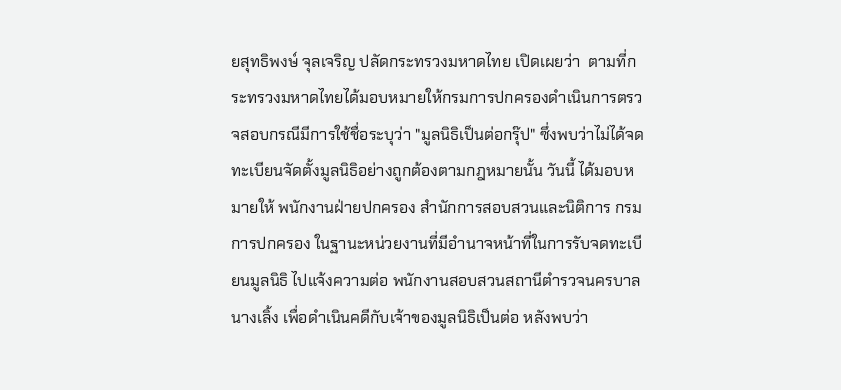ยสุทธิพงษ์ จุลเจริญ ปลัดกระทรวงมหาดไทย เปิดเผยว่า  ตามที่กระทรวงมหาดไทยได้มอบหมายให้กรมการปกครองดำเนินการตรวจสอบกรณีมีการใช้ชื่อระบุว่า "มูลนิธิเป็นต่อกรุ๊ป" ซึ่งพบว่าไม่ได้จดทะเบียนจัดตั้งมูลนิธิอย่างถูกต้องตามกฎหมายนั้น วันนี้ ได้มอบหมายให้ พนักงานฝ่ายปกครอง สำนักการสอบสวนและนิติการ กรมการปกครอง ในฐานะหน่วยงานที่มีอำนาจหน้าที่ในการรับจดทะเบียนมูลนิธิ ไปแจ้งความต่อ พนักงานสอบสวนสถานีตำรวจนครบาลนางเลิ้ง เพื่อดำเนินคดีกับเจ้าของมูลนิธิเป็นต่อ หลังพบว่า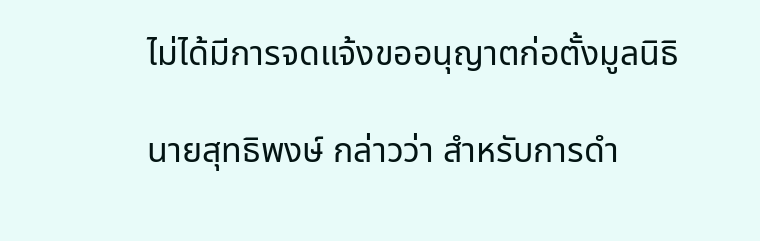ไม่ได้มีการจดแจ้งขออนุญาตก่อตั้งมูลนิธิ

นายสุทธิพงษ์ กล่าวว่า สำหรับการดำ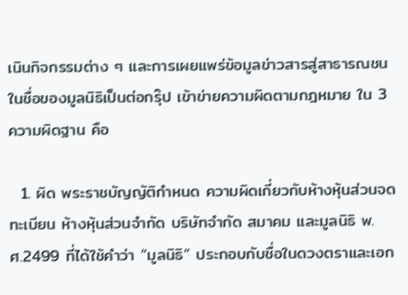เนินกิจกรรมต่าง ๆ และการเผยแพร่ข้อมูลข่าวสารสู่สาธารณชนในชื่อของมูลนิธิเป็นต่อกรุ๊ป เข้าข่ายความผิดตามกฎหมาย ใน 3 ความผิดฐาน คือ

  1. ผิด พระราชบัญญัติกำหนด ความผิดเกี่ยวกับห้างหุ้นส่วนจดทะเบียน ห้างหุ้นส่วนจำกัด บริษัทจำกัด สมาคม และมูลนิธิ พ.ศ.2499 ที่ได้ใช้คำว่า “มูลนิธิ” ประกอบกับชื่อในดวงตราและเอก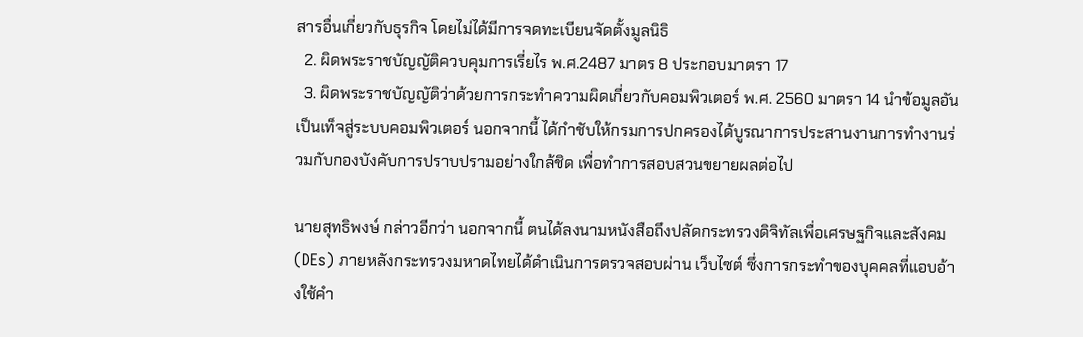สารอื่นเกี่ยวกับธุรกิจ โดยไม่ได้มีการจดทะเบียนจัดตั้งมูลนิธิ
  2. ผิดพระราชบัญญัติควบคุมการเรี่ยไร พ.ศ.2487 มาตร 8 ประกอบมาตรา 17
  3. ผิดพระราชบัญญัติว่าด้วยการกระทำความผิดเกี่ยวกับคอมพิวเตอร์ พ.ศ. 2560 มาตรา 14 นำข้อมูลอันเป็นเท็จสู่ระบบคอมพิวเตอร์ นอกจากนี้ ได้กำชับให้กรมการปกครองได้บูรณาการประสานงานการทำงานร่วมกับกองบังคับการปราบปรามอย่างใกล้ชิด เพื่อทำการสอบสวนขยายผลต่อไป

นายสุทธิพงษ์ กล่าวอีกว่า นอกจากนี้ ตนได้ลงนามหนังสือถึงปลัดกระทรวงดิจิทัลเพื่อเศรษฐกิจและสังคม (DEs) ภายหลังกระทรวงมหาดไทยได้ดำเนินการตรวจสอบผ่าน เว็บไซต์ ซึ่งการกระทำของบุคคลที่แอบอ้างใช้คำ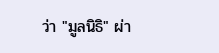ว่า "มูลนิธิ" ผ่า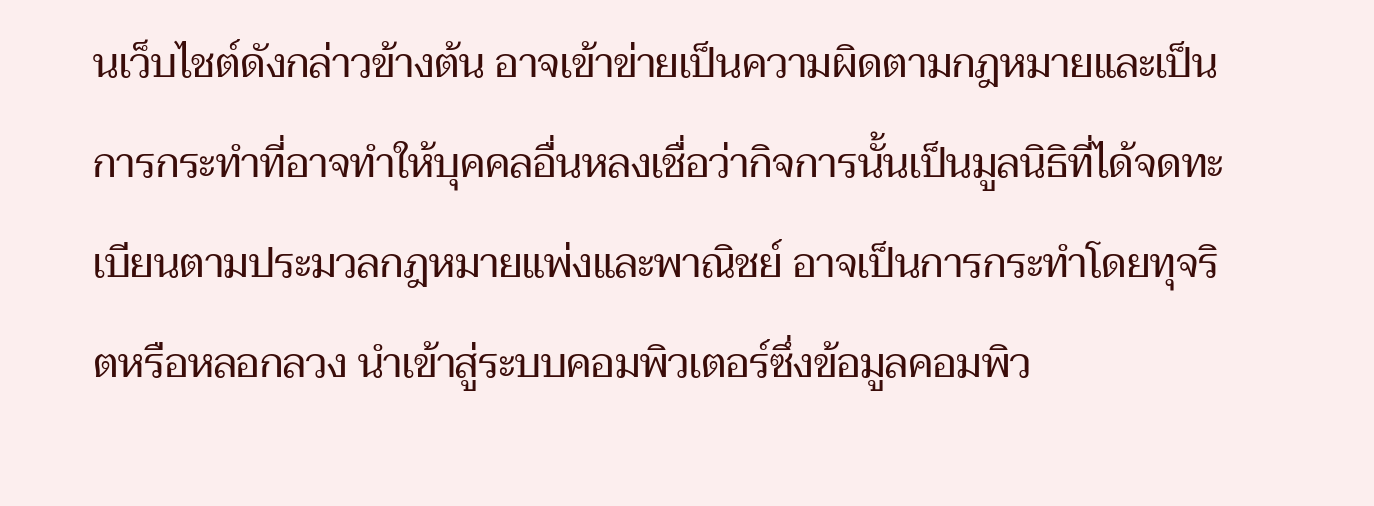นเว็บไชต์ดังกล่าวข้างต้น อาจเข้าข่ายเป็นความผิดตามกฎหมายและเป็นการกระทำที่อาจทำให้บุคคลอื่นหลงเชื่อว่ากิจการนั้นเป็นมูลนิธิที่ได้จดทะเบียนตามประมวลกฎหมายแพ่งและพาณิชย์ อาจเป็นการกระทำโดยทุจริตหรือหลอกลวง นำเข้าสู่ระบบคอมพิวเตอร์ซึ่งข้อมูลคอมพิว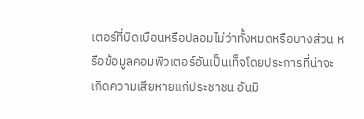เตอร์ที่บิดเบือนหรือปลอมไม่ว่าทั้งหมดหรือบางส่วน หรือข้อมูลคอมพิวเตอร์อันเป็นเท็จโดยประการที่น่าจะเกิดความเสียหายแก่ประชาชน อันมิ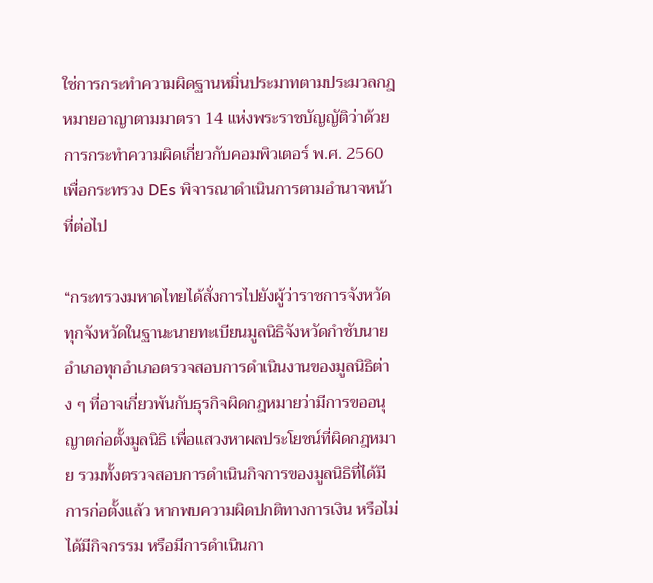ใช่การกระทำความผิดฐานหมิ่นประมาทตามประมวลกฎหมายอาญาตามมาตรา 14 แห่งพระราชบัญญัติว่าด้วยการกระทำความผิดเกี่ยวกับคอมพิวเตอร์ พ.ศ. 2560 เพื่อกระทรวง DEs พิจารณาดำเนินการตามอำนาจหน้าที่ต่อไป

“กระทรวงมหาดไทยได้สั่งการไปยังผู้ว่าราชการจังหวัดทุกจังหวัดในฐานะนายทะเบียนมูลนิธิจังหวัดกำชับนายอำเภอทุกอำเภอตรวจสอบการดำเนินงานของมูลนิธิต่าง ๆ ที่อาจเกี่ยวพันกับธุรกิจผิดกฎหมายว่ามีการขออนุญาตก่อตั้งมูลนิธิ เพื่อแสวงหาผลประโยชน์ที่ผิดกฎหมาย รวมทั้งตรวจสอบการดำเนินกิจการของมูลนิธิที่ได้มีการก่อตั้งแล้ว หากพบความผิดปกติทางการเงิน หรือไม่ได้มีกิจกรรม หรือมีการดำเนินกา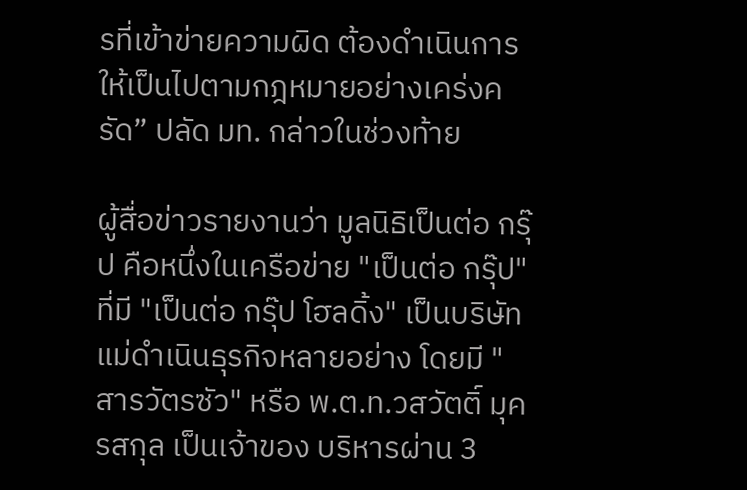รที่เข้าข่ายความผิด ต้องดำเนินการให้เป็นไปตามกฎหมายอย่างเคร่งครัด” ปลัด มท. กล่าวในช่วงท้าย

ผู้สื่อข่าวรายงานว่า มูลนิธิเป็นต่อ กรุ๊ป คือหนึ่งในเครือข่าย "เป็นต่อ กรุ๊ป" ที่มี "เป็นต่อ กรุ๊ป โฮลดิ้ง" เป็นบริษัทแม่ดำเนินธุรกิจหลายอย่าง โดยมี "สารวัตรซัว" หรือ พ.ต.ท.วสวัตติ์ มุครสกุล เป็นเจ้าของ บริหารผ่าน 3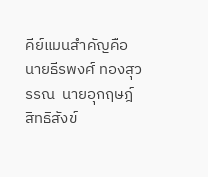คีย์แมนสำคัญคือ นายธีรพงศ์ ทองสุวรรณ  นายอุกฤษฎ์ สิทธิสังข์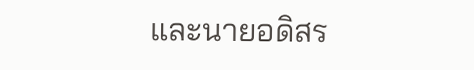และนายอดิสร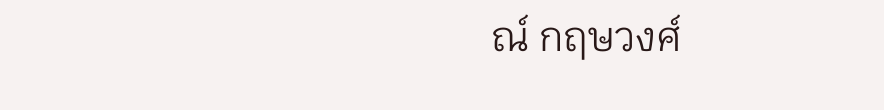ณ์ กฤษวงศ์